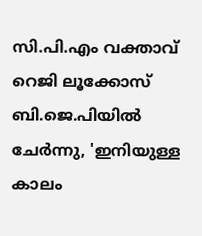സി.പി.എം വക്താവ് റെജി ലൂക്കോസ് ബി.ജെ.പിയിൽ ചേർന്നു, 'ഇനിയുള്ള കാലം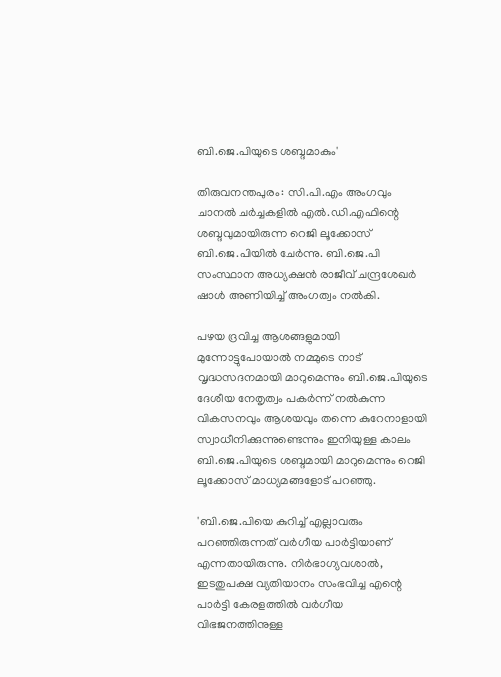ബി.ജെ.പിയുടെ ശബ്ദമാകും'

തിരുവനന്തപുരം: സി.പി.എം അംഗവും ചാനൽ ചർച്ചകളിൽ എൽ.ഡി.എഫിന്റെ ശബ്ദവുമായിരുന്ന റെജി ലൂക്കോസ് ബി.ജെ.പിയിൽ ചേർന്നു. ബി.ജെ.പി സംസ്ഥാന അധ്യക്ഷൻ രാജീവ് ചന്ദ്രശേഖർ ഷാൾ അണിയിച്ച് അംഗത്വം നൽകി.

പഴയ ദ്രവിച്ച ആശങ്ങളുമായി മുന്നോട്ടുപോയാൽ നമ്മുടെ നാട് വൃദ്ധസദനമായി മാറുമെന്നും ബി.ജെ.പിയുടെ ദേശീയ നേതൃത്വം പകർന്ന് നൽകുന്ന വികസനവും ആശയവും തന്നെ കുറേനാളായി സ്വാധീനിക്കുന്നുണ്ടെന്നും ഇനിയുള്ള കാലം ബി.ജെ.പിയുടെ ശബ്ദമായി മാറുമെന്നും റെജി ലൂക്കോസ് മാധ്യമങ്ങളോട് പറഞ്ഞു.

'ബി.ജെ.പിയെ കുറിച്ച് എല്ലാവരും പറഞ്ഞിരുന്നത് വർഗീയ പാർട്ടിയാണ് എന്നതായിരുന്നു. നിർഭാഗ്യവശാൽ, ഇടതുപക്ഷ വ്യതിയാനം സംഭവിച്ച എന്റെ പാർട്ടി കേരളത്തിൽ വർഗീയ വിഭജനത്തിനുള്ള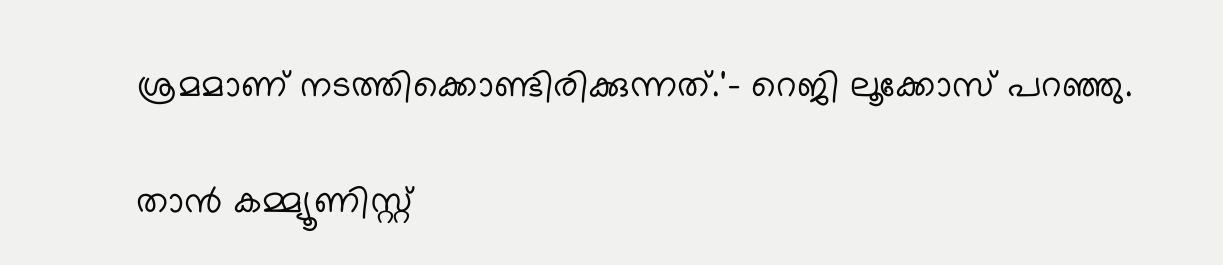ശ്രമമാണ് നടത്തിക്കൊണ്ടിരിക്കുന്നത്.'- റെജി ലൂക്കോസ് പറഞ്ഞു.

താൻ കമ്മ്യൂണിസ്റ്റ്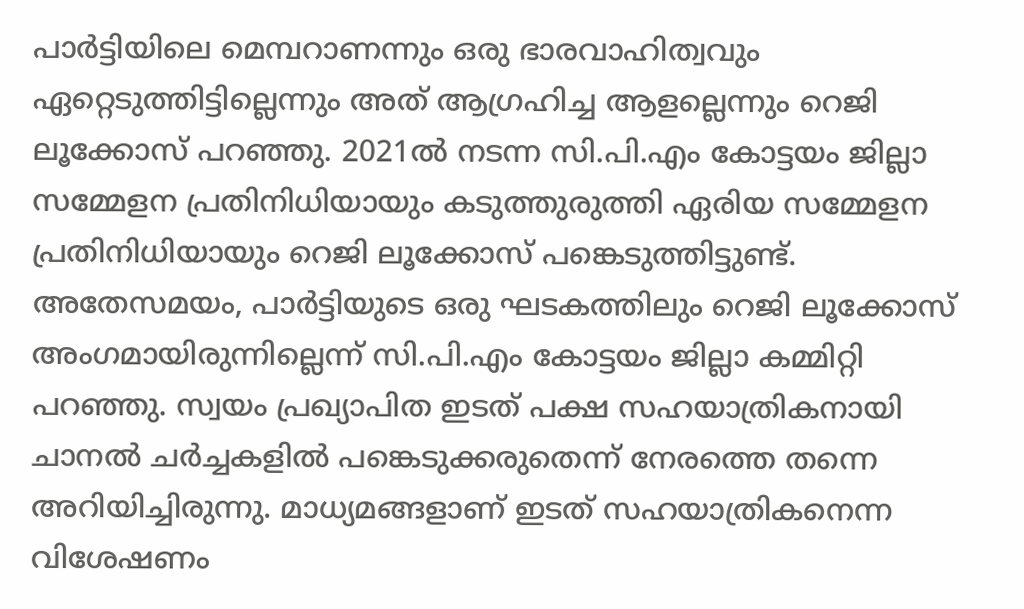പാര്‍ട്ടിയിലെ മെമ്പറാണന്നും ഒരു ഭാരവാഹിത്വവും ഏറ്റെടുത്തിട്ടില്ലെന്നും അത് ആഗ്രഹിച്ച ആളല്ലെന്നും റെജി ലൂക്കോസ് പറഞ്ഞു. 2021ൽ നടന്ന സി.പി.എം കോട്ടയം ജില്ലാ സമ്മേളന പ്രതിനിധിയായും കടുത്തുരുത്തി ഏരിയ സമ്മേളന പ്രതിനിധിയായും റെജി ലൂക്കോസ് പങ്കെടുത്തിട്ടുണ്ട്. അതേസമയം, പാർട്ടിയുടെ ഒരു ഘടകത്തിലും റെജി ലൂക്കോസ് അംഗമായിരുന്നില്ലെന്ന് സി.പി.എം കോട്ടയം ജില്ലാ കമ്മിറ്റി പറഞ്ഞു. സ്വയം പ്രഖ്യാപിത ഇടത് പക്ഷ സഹയാത്രികനായി ചാനൽ ചർച്ചകളിൽ പങ്കെടുക്കരുതെന്ന് നേരത്തെ തന്നെ അറിയിച്ചിരുന്നു. മാധ്യമങ്ങളാണ് ഇടത് സഹയാത്രികനെന്ന വിശേഷണം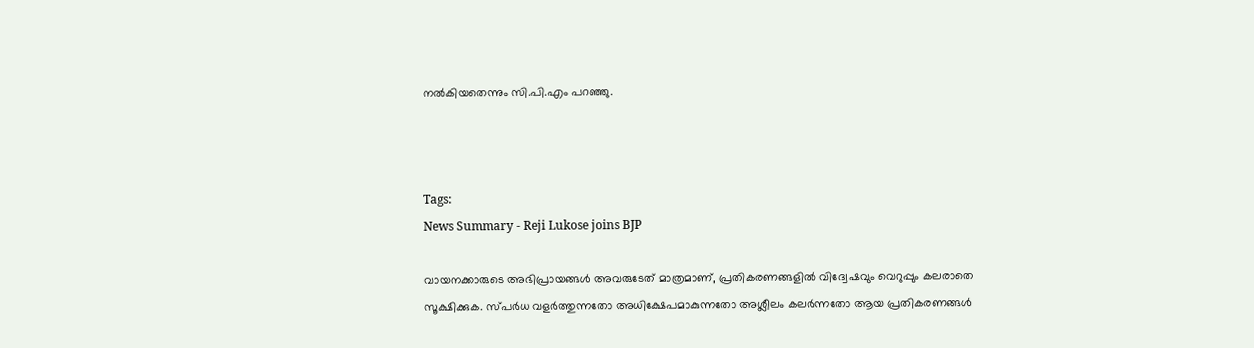നൽകിയതെന്നും സി.പി.എം പറഞ്ഞു.



Tags:
News Summary - Reji Lukose joins BJP

വായനക്കാരുടെ അഭിപ്രായങ്ങള്‍ അവരുടേത് മാത്രമാണ്, പ്രതികരണങ്ങളിൽ വിദ്വേഷവും വെറുപ്പും കലരാതെ സൂക്ഷിക്കുക. സ്പർധ വളർത്തുന്നതോ അധിക്ഷേപമാകുന്നതോ അശ്ലീലം കലർന്നതോ ആയ പ്രതികരണങ്ങൾ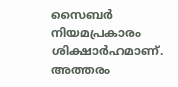സൈബർ നിയമപ്രകാരം ശിക്ഷാർഹമാണ്. അത്തരം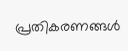പ്രതികരണങ്ങൾ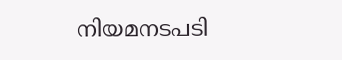നിയമനടപടി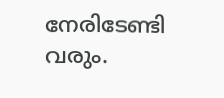നേരിടേണ്ടി വരും.